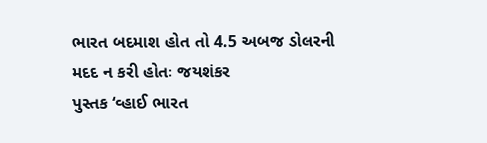ભારત બદમાશ હોત તો 4.5 અબજ ડોલરની મદદ ન કરી હોતઃ જયશંકર
પુસ્તક ‘વ્હાઈ ભારત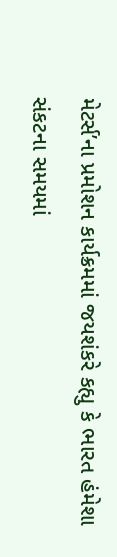મેટર્સ’ના પ્રમોશન કાર્યક્રમમાં જયશંકરે કહ્યુ કે ભારત હંમેશા સંકટના સમયમાં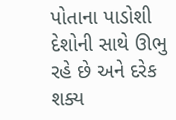પોતાના પાડોશી દેશોની સાથે ઊભુ રહે છે અને દરેક શક્ય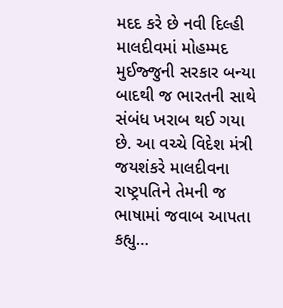મદદ કરે છે નવી દિલ્હી માલદીવમાં મોહમ્મદ મુઈજ્જુની સરકાર બન્યા બાદથી જ ભારતની સાથે સંબંધ ખરાબ થઈ ગયા છે. આ વચ્ચે વિદેશ મંત્રી જયશંકરે માલદીવના રાષ્ટ્રપતિને તેમની જ ભાષામાં જવાબ આપતા કહ્યુ…